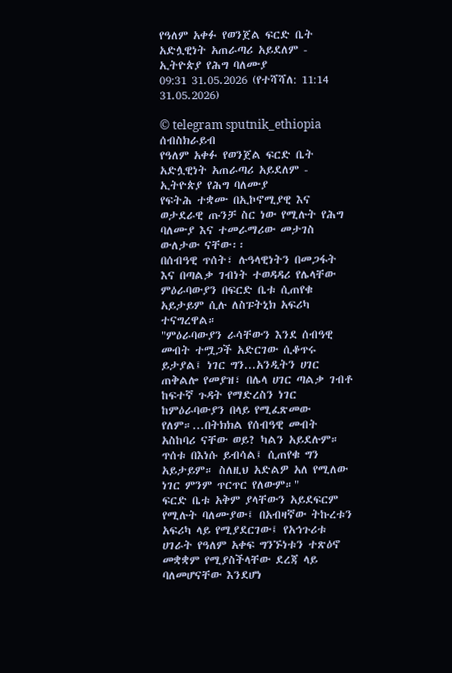የዓለም አቀፉ የወንጀል ፍርድ ቤት አድሏዊነት አጠራጣሪ አይደለም - ኢትዮጵያ የሕግ ባለሙያ
09:31 31.05.2026 (የተሻሻለ: 11:14 31.05.2026)

© telegram sputnik_ethiopia
ሰብስክራይብ
የዓለም አቀፉ የወንጀል ፍርድ ቤት አድሏዊነት አጠራጣሪ አይደለም - ኢትዮጵያ የሕግ ባለሙያ
የፍትሕ ተቋሙ በኢኮኖሚያዊ እና ወታደራዊ ጡንቻ ስር ነው የሚሉት የሕግ ባለሙያ እና ተመራማሪው መታገስ ውለታው ናቸው፡፡
በሰብዓዊ ጥሰት፣ ሉዓላዊነትን በመጋፋት እና በጣልቃ ገብነት ተወዳዳሪ የሌላቸው ምዕራባውያን በፍርድ ቤቱ ሲጠየቁ አይታይም ሲሉ ለስፑትኒክ አፍሪካ ተናግረዋል።
"ምዕራባውያን ራሳቸውን እንደ ሰብዓዊ መብት ተሟጋች አድርገው ሲቆጥሩ ይታያል፤ ነገር ግን...አንዲትን ሀገር ጠቅልሎ የመያዝ፣ በሌላ ሀገር ጣልቃ ገብቶ ከፍተኛ ጉዳት የማድረስን ነገር ከምዕራባውያን በላይ የሚፈጽመው የለም።...በትክክል የሰብዓዊ መብት አስከባሪ ናቸው ወይ? ካልን አይደሉም። ጥሰቱ በእነሱ ይብሳል፤ ሲጠየቁ ግን አይታይም። ስለዚህ አድልዎ አለ የሚለው ነገር ምንም ጥርጥር የለውም።"
ፍርድ ቤቱ አቅም ያላቸውን አይደፍርም የሚሉት ባለሙያው፤ በአብዛኛው ትኩረቱን አፍሪካ ላይ የሚያደርገው፤ የአኅጉሪቱ ሀገራት የዓለም አቀፍ ግንኙነቱን ተጽዕኖ መቋቋም የሚያስችላቸው ደረጃ ላይ ባለመሆናቸው እንደሆነ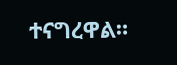ተናግረዋል።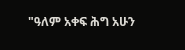"ዓለም አቀፍ ሕግ አሁን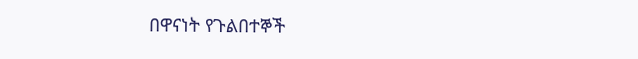በዋናነት የጉልበተኞች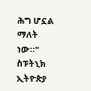ሕግ ሆኗል ማለት ነው።"
ስፑትኒክ ኢትዮጵያ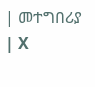| መተግበሪያ | X